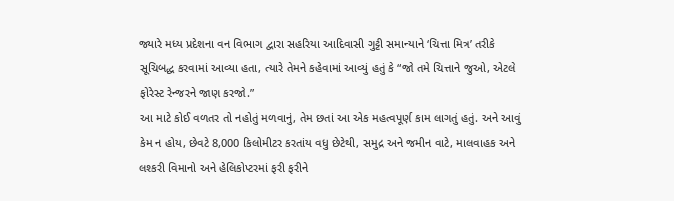જ્યારે મધ્ય પ્રદેશના વન વિભાગ દ્વારા સહરિયા આદિવાસી ગુટ્ટી સમાન્યાને ‘ચિત્તા મિત્ર’ તરીકે સૂચિબદ્ધ કરવામાં આવ્યા હતા, ત્યારે તેમને કહેવામાં આવ્યું હતું કે “જો તમે ચિત્તાને જુઓ, એટલે ફોરેસ્ટ રેન્જરને જાણ કરજો.”
આ માટે કોઈ વળતર તો નહોતું મળવાનું, તેમ છતાં આ એક મહત્વપૂર્ણ કામ લાગતું હતું. અને આવું કેમ ન હોય, છેવટે 8,000 કિલોમીટર કરતાંય વધુ છેટેથી, સમુદ્ર અને જમીન વાટે, માલવાહક અને લશ્કરી વિમાનો અને હેલિકોપ્ટરમાં ફરી ફરીને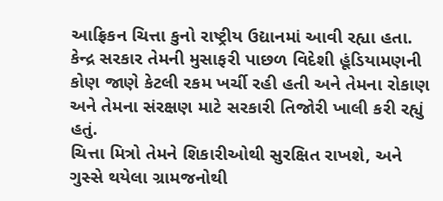આફ્રિકન ચિત્તા કુનો રાષ્ટ્રીય ઉદ્યાનમાં આવી રહ્યા હતા. કેન્દ્ર સરકાર તેમની મુસાફરી પાછળ વિદેશી હૂંડિયામણની કોણ જાણે કેટલી રકમ ખર્ચી રહી હતી અને તેમના રોકાણ અને તેમના સંરક્ષણ માટે સરકારી તિજોરી ખાલી કરી રહ્યું હતું.
ચિત્તા મિત્રો તેમને શિકારીઓથી સુરક્ષિત રાખશે, અને ગુસ્સે થયેલા ગ્રામજનોથી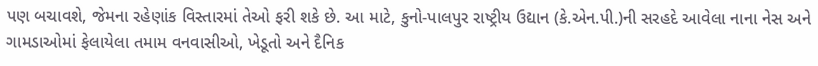પણ બચાવશે, જેમના રહેણાંક વિસ્તારમાં તેઓ ફરી શકે છે. આ માટે, કુનો-પાલપુર રાષ્ટ્રીય ઉદ્યાન (કે.એન.પી.)ની સરહદે આવેલા નાના નેસ અને ગામડાઓમાં ફેલાયેલા તમામ વનવાસીઓ, ખેડૂતો અને દૈનિક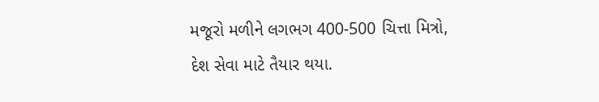મજૂરો મળીને લગભગ 400-500 ચિત્તા મિત્રો, દેશ સેવા માટે તૈયાર થયા.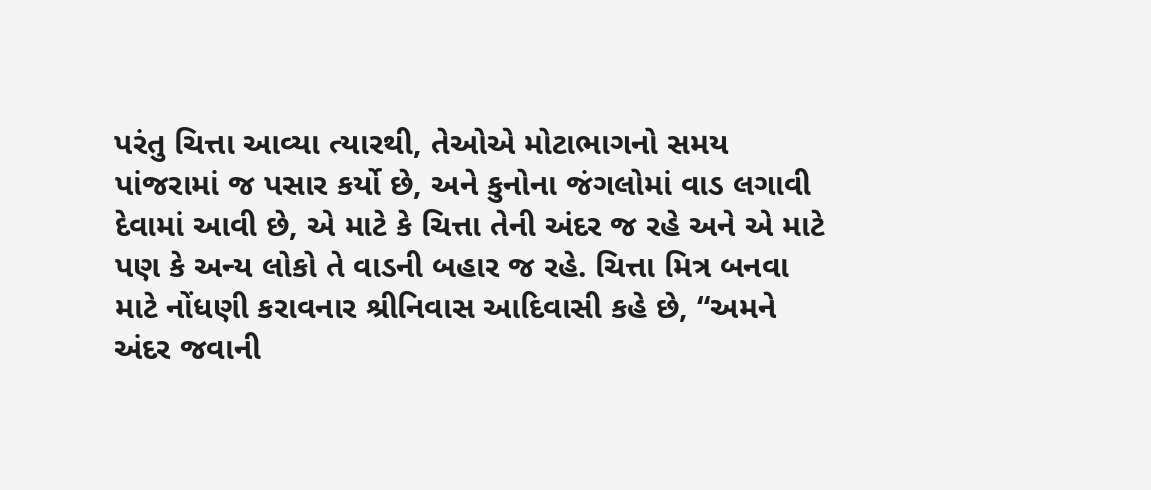પરંતુ ચિત્તા આવ્યા ત્યારથી, તેઓએ મોટાભાગનો સમય પાંજરામાં જ પસાર કર્યો છે, અને કુનોના જંગલોમાં વાડ લગાવી દેવામાં આવી છે, એ માટે કે ચિત્તા તેની અંદર જ રહે અને એ માટે પણ કે અન્ય લોકો તે વાડની બહાર જ રહે. ચિત્તા મિત્ર બનવા માટે નોંધણી કરાવનાર શ્રીનિવાસ આદિવાસી કહે છે, “અમને અંદર જવાની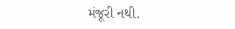મંજૂરી નથી.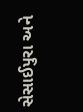સેસાઈપુરા અને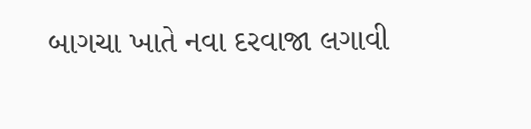બાગચા ખાતે નવા દરવાજા લગાવી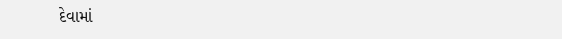દેવામાં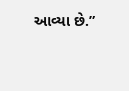આવ્યા છે.”